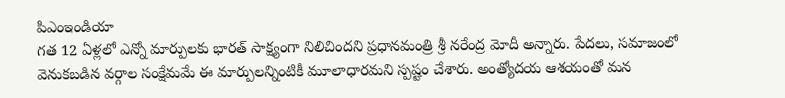పిఎంఇండియా
గత 12 ఏళ్లలో ఎన్నో మార్పులకు భారత్ సాక్ష్యంగా నిలిచిందని ప్రధానమంత్రి శ్రీ నరేంద్ర మోదీ అన్నారు. పేదలు, సమాజంలో వెనుకబడిన వర్గాల సంక్షేమమే ఈ మార్పులన్నింటికీ మూలాధారమని స్పష్టం చేశారు. అంత్యోదయ ఆశయంతో మన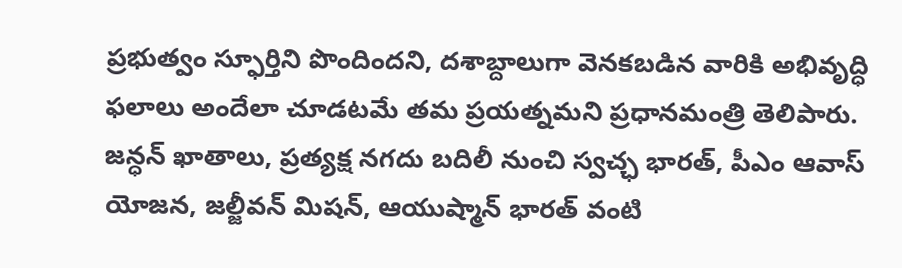ప్రభుత్వం స్ఫూర్తిని పొందిందని, దశాబ్దాలుగా వెనకబడిన వారికి అభివృద్ధి ఫలాలు అందేలా చూడటమే తమ ప్రయత్నమని ప్రధానమంత్రి తెలిపారు.
జన్ధన్ ఖాతాలు, ప్రత్యక్ష నగదు బదిలీ నుంచి స్వచ్ఛ భారత్, పీఎం ఆవాస్ యోజన, జల్జీవన్ మిషన్, ఆయుష్మాన్ భారత్ వంటి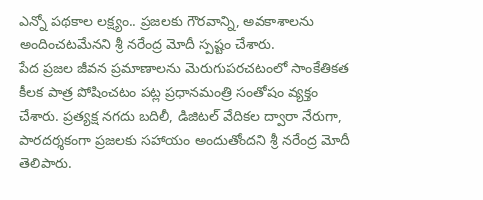ఎన్నో పథకాల లక్ష్యం.. ప్రజలకు గౌరవాన్ని, అవకాశాలను అందించటమేనని శ్రీ నరేంద్ర మోదీ స్పష్టం చేశారు.
పేద ప్రజల జీవన ప్రమాణాలను మెరుగుపరచటంలో సాంకేతికత కీలక పాత్ర పోషించటం పట్ల ప్రధానమంత్రి సంతోషం వ్యక్తం చేశారు. ప్రత్యక్ష నగదు బదిలీ, డిజిటల్ వేదికల ద్వారా నేరుగా, పారదర్శకంగా ప్రజలకు సహాయం అందుతోందని శ్రీ నరేంద్ర మోదీ తెలిపారు.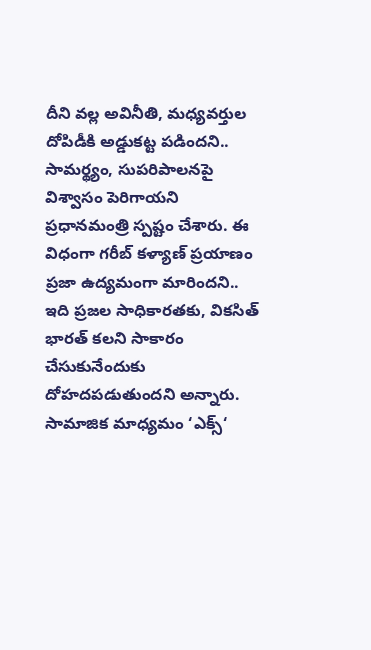దీని వల్ల అవినీతి, మధ్యవర్తుల దోపిడీకి అడ్డుకట్ట పడిందని.. సామర్థ్యం, సుపరిపాలనపై విశ్వాసం పెరిగాయని ప్రధానమంత్రి స్పష్టం చేశారు. ఈ విధంగా గరీబ్ కళ్యాణ్ ప్రయాణం ప్రజా ఉద్యమంగా మారిందని.. ఇది ప్రజల సాధికారతకు, వికసిత్ భారత్ కలని సాకారం చేసుకునేందుకు దోహదపడుతుందని అన్నారు.
సామాజిక మాధ్యమం ‘ఎక్స్‘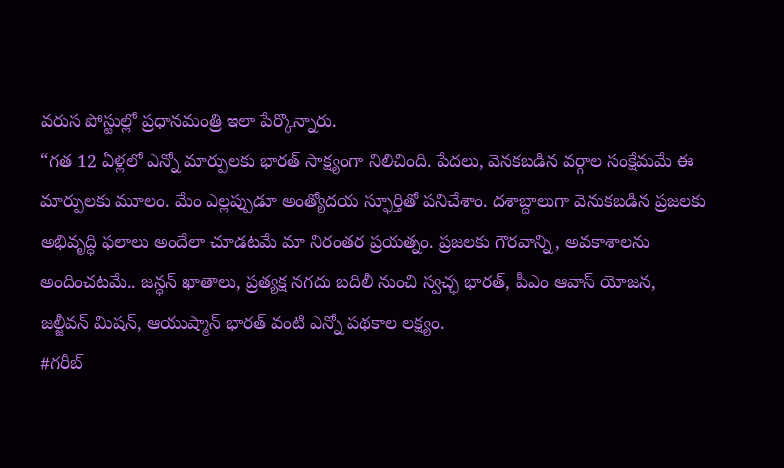వరుస పోస్టుల్లో ప్రధానమంత్రి ఇలా పేర్కొన్నారు.
“గత 12 ఏళ్లలో ఎన్నో మార్పులకు భారత్ సాక్ష్యంగా నిలిచింది. పేదలు, వెనకబడిన వర్గాల సంక్షేమమే ఈ మార్పులకు మూలం. మేం ఎల్లప్పుడూ అంత్యోదయ స్ఫూర్తితో పనిచేశాం. దశాబ్దాలుగా వెనుకబడిన ప్రజలకు అభివృద్ధి ఫలాలు అందేలా చూడటమే మా నిరంతర ప్రయత్నం. ప్రజలకు గౌరవాన్ని, అవకాశాలను అందించటమే.. జన్ధన్ ఖాతాలు, ప్రత్యక్ష నగదు బదిలీ నుంచి స్వచ్ఛ భారత్, పీఎం ఆవాస్ యోజన, జల్జీవన్ మిషన్, ఆయుష్మాన్ భారత్ వంటి ఎన్నో పథకాల లక్ష్యం.
#గరీబ్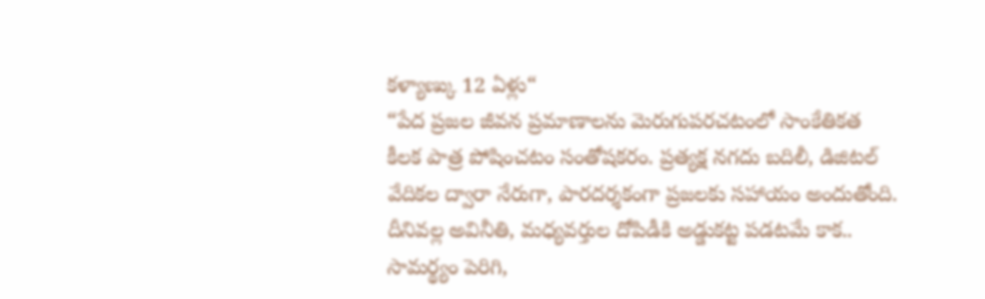కళ్యాణ్కు 12 ఏళ్లు“
“పేద ప్రజల జీవన ప్రమాణాలను మెరుగుపరచటంలో సాంకేతికత కీలక పాత్ర పోషించటం సంతోషకరం. ప్రత్యక్ష నగదు బదిలీ, డిజిటల్ వేదికల ద్వారా నేరుగా, పారదర్శకంగా ప్రజలకు సహాయం అందుతోంది. దీనివల్ల అవినీతి, మధ్యవర్తుల దోపిడీకి అడ్డుకట్ట పడటమే కాక.. సామర్థ్యం పెరిగి,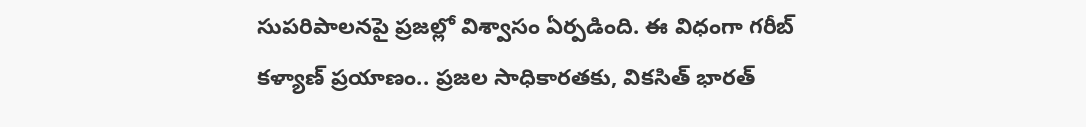సుపరిపాలనపై ప్రజల్లో విశ్వాసం ఏర్పడింది. ఈ విధంగా గరీబ్ కళ్యాణ్ ప్రయాణం.. ప్రజల సాధికారతకు, వికసిత్ భారత్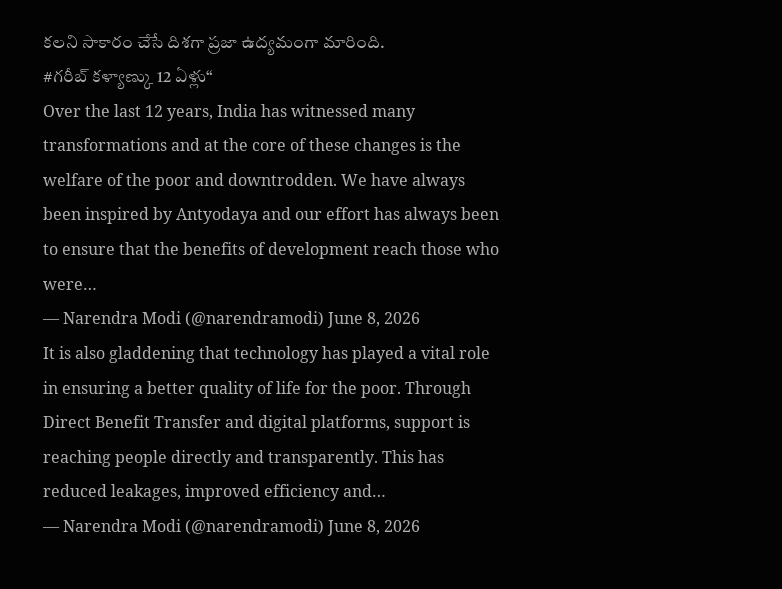కలని సాకారం చేసే దిశగా ప్రజా ఉద్యమంగా మారింది.
#గరీబ్ కళ్యాణ్కు 12 ఏళ్లు“
Over the last 12 years, India has witnessed many transformations and at the core of these changes is the welfare of the poor and downtrodden. We have always been inspired by Antyodaya and our effort has always been to ensure that the benefits of development reach those who were…
— Narendra Modi (@narendramodi) June 8, 2026
It is also gladdening that technology has played a vital role in ensuring a better quality of life for the poor. Through Direct Benefit Transfer and digital platforms, support is reaching people directly and transparently. This has reduced leakages, improved efficiency and…
— Narendra Modi (@narendramodi) June 8, 2026